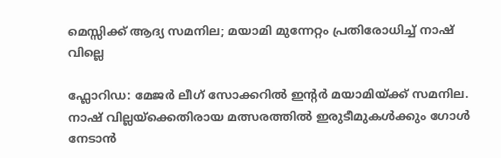മെസ്സിക്ക് ആദ്യ സമനില; മയാമി മുന്നേറ്റം പ്രതിരോധിച്ച് നാഷ് വില്ലെ

ഫ്ലോറിഡ: മേജർ ലീഗ് സോക്കറിൽ ഇന്റർ മയാമിയ്ക്ക് സമനില. നാഷ് വില്ലയ്ക്കെതിരായ മത്സരത്തിൽ ഇരുടീമുകൾക്കും ഗോൾ നേടാൻ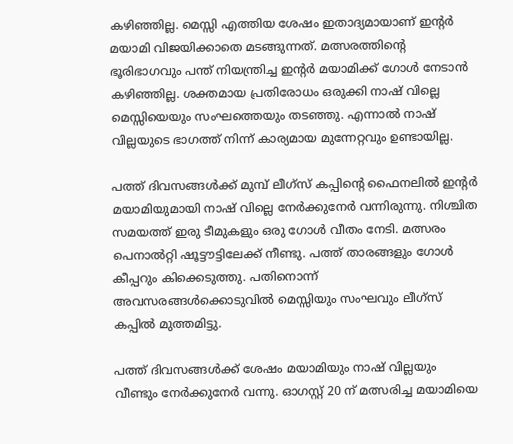കഴിഞ്ഞില്ല. മെസ്സി എത്തിയ ശേഷം ഇതാദ്യമായാണ് ഇന്റർ മയാമി വിജയിക്കാതെ മടങ്ങുന്നത്. മത്സരത്തിന്റെ ഭൂരിഭാഗവും പന്ത് നിയന്ത്രിച്ച ഇന്റർ മയാമിക്ക് ഗോൾ നേടാൻ കഴിഞ്ഞില്ല. ശക്തമായ പ്രതിരോധം ഒരുക്കി നാഷ് വില്ലെ മെസ്സിയെയും സംഘത്തെയും തടഞ്ഞു. എന്നാൽ നാഷ് വില്ലയുടെ ഭാഗത്ത് നിന്ന് കാര്യമായ മുന്നേറ്റവും ഉണ്ടായില്ല.

പത്ത് ദിവസങ്ങൾക്ക് മുമ്പ് ലീഗ്സ് കപ്പിന്റെ ഫൈനലിൽ ഇന്റർ മയാമിയുമായി നാഷ് വില്ലെ നേർക്കുനേർ വന്നിരുന്നു. നിശ്ചിത സമയത്ത് ഇരു ടീമുകളും ഒരു ഗോൾ വീതം നേടി. മത്സരം പെനാൽറ്റി ഷൂട്ടൗട്ടിലേക്ക് നീണ്ടു. പത്ത് താരങ്ങളും ഗോൾ കീപ്പറും കിക്കെടുത്തു. പതിനൊന്ന് അവസരങ്ങൾക്കൊടുവിൽ മെസ്സിയും സംഘവും ലീഗ്സ് കപ്പിൽ മുത്തമിട്ടു.

പത്ത് ദിവസങ്ങൾക്ക് ശേഷം മയാമിയും നാഷ് വില്ലയും വീണ്ടും നേർക്കുനേർ വന്നു. ഓഗസ്റ്റ് 20 ന് മത്സരിച്ച മയാമിയെ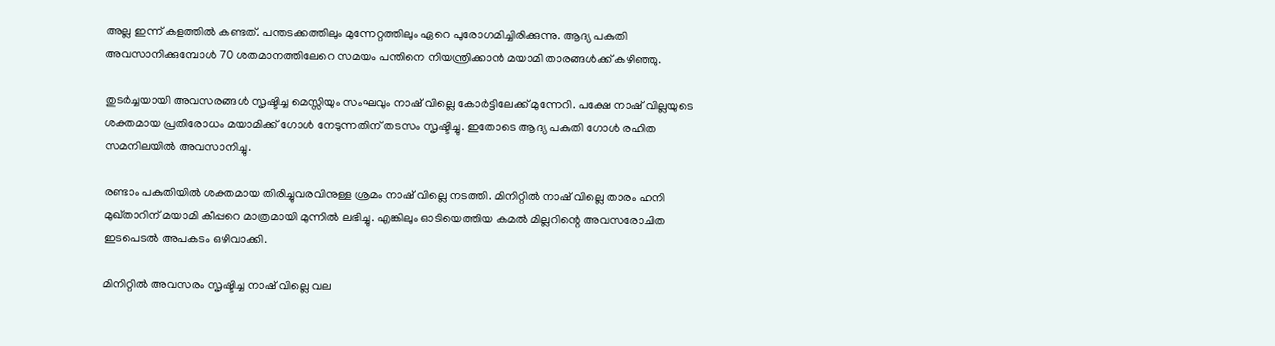അല്ല ഇന്ന് കളത്തിൽ കണ്ടത്. പന്തടക്കത്തിലും മുന്നേറ്റത്തിലും ഏറെ പുരോഗമിച്ചിരിക്കുന്നു. ആദ്യ പകുതി അവസാനിക്കുമ്പോൾ 70 ശതമാനത്തിലേറെ സമയം പന്തിനെ നിയന്ത്രിക്കാൻ മയാമി താരങ്ങൾക്ക് കഴിഞ്ഞു.

തുടർച്ചയായി അവസരങ്ങൾ സൃഷ്ടിച്ച മെസ്സിയും സംഘവും നാഷ് വില്ലെ കോർട്ടിലേക്ക് മുന്നേറി. പക്ഷേ നാഷ് വില്ലയുടെ ശക്തമായ പ്രതിരോധം മയാമിക്ക് ഗോൾ നേടുന്നതിന് തടസം സൃഷ്ടിച്ചു. ഇതോടെ ആദ്യ പകുതി ഗോൾ രഹിത സമനിലയിൽ അവസാനിച്ചു.

രണ്ടാം പകുതിയിൽ ശക്തമായ തിരിച്ചുവരവിനുള്ള ശ്രമം നാഷ് വില്ലെ നടത്തി. മിനിറ്റിൽ നാഷ് വില്ലെ താരം ഹനി മുഖ്താറിന് മയാമി കീപ്പറെ മാത്രമായി മുന്നിൽ ലഭിച്ചു. എങ്കിലും ഓടിയെത്തിയ കമൽ മില്ലറിന്റെ അവസരോചിത ഇടപെടൽ അപകടം ഒഴിവാക്കി.

മിനിറ്റിൽ അവസരം സൃഷ്ടിച്ച നാഷ് വില്ലെ വല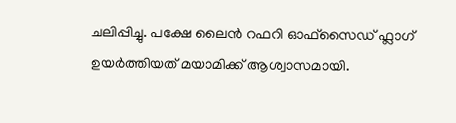ചലിപ്പിച്ചു. പക്ഷേ ലൈൻ റഫറി ഓഫ്സൈഡ് ഫ്ലാഗ് ഉയർത്തിയത് മയാമിക്ക് ആശ്വാസമായി.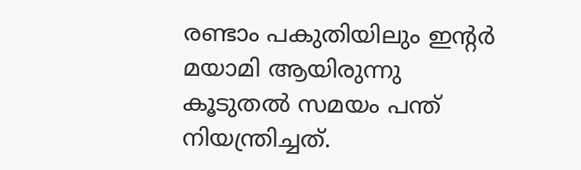രണ്ടാം പകുതിയിലും ഇന്റർ മയാമി ആയിരുന്നു കൂടുതൽ സമയം പന്ത് നിയന്ത്രിച്ചത്.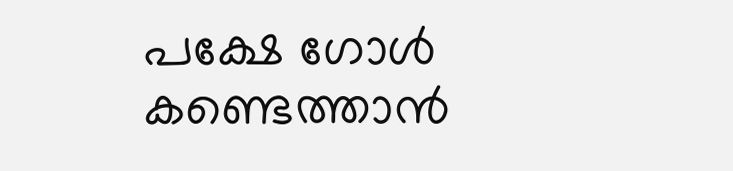പക്ഷേ ഗോൾ കണ്ടെത്താൻ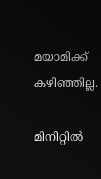മയാമിക്ക് കഴിഞ്ഞില്ല.

മിനിറ്റിൽ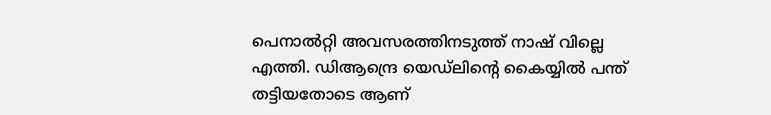പെനാൽറ്റി അവസരത്തിനടുത്ത് നാഷ് വില്ലെ എത്തി. ഡിആന്ദ്രെ യെഡ്ലിന്റെ കൈയ്യിൽ പന്ത് തട്ടിയതോടെ ആണ്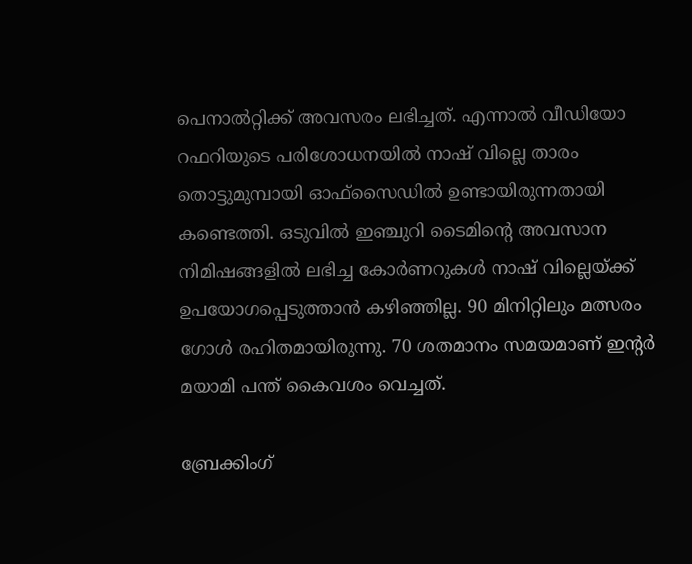പെനാൽറ്റിക്ക് അവസരം ലഭിച്ചത്. എന്നാൽ വീഡിയോ റഫറിയുടെ പരിശോധനയിൽ നാഷ് വില്ലെ താരം തൊട്ടുമുമ്പായി ഓഫ്സൈഡിൽ ഉണ്ടായിരുന്നതായി കണ്ടെത്തി. ഒടുവിൽ ഇഞ്ചുറി ടൈമിന്റെ അവസാന നിമിഷങ്ങളിൽ ലഭിച്ച കോർണറുകള്‍ നാഷ് വില്ലെയ്ക്ക് ഉപയോഗപ്പെടുത്താൻ കഴിഞ്ഞില്ല. 90 മിനിറ്റിലും മത്സരം ഗോൾ രഹിതമായിരുന്നു. 70 ശതമാനം സമയമാണ് ഇന്റർ മയാമി പന്ത് കൈവശം വെച്ചത്.

ബ്രേക്കിംഗ്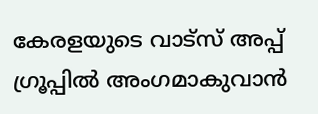കേരളയുടെ വാട്സ് അപ്പ് ഗ്രൂപ്പിൽ അംഗമാകുവാൻ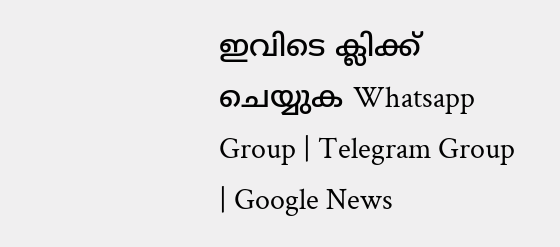ഇവിടെ ക്ലിക്ക് ചെയ്യുക Whatsapp Group | Telegram Group | Google News